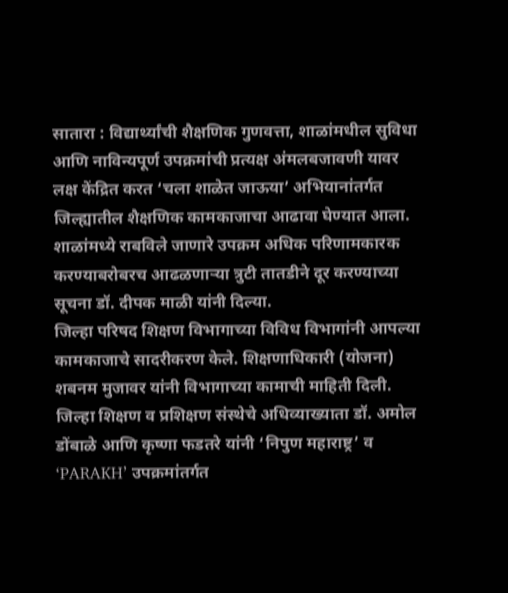सातारा : विद्यार्थ्यांची शैक्षणिक गुणवत्ता, शाळांमधील सुविधा आणि नाविन्यपूर्ण उपक्रमांची प्रत्यक्ष अंमलबजावणी यावर लक्ष केंद्रित करत ‘चला शाळेत जाऊया’ अभियानांतर्गत जिल्ह्यातील शैक्षणिक कामकाजाचा आढावा घेण्यात आला. शाळांमध्ये राबविले जाणारे उपक्रम अधिक परिणामकारक करण्याबरोबरच आढळणाऱ्या त्रुटी तातडीने दूर करण्याच्या सूचना डॉ. दीपक माळी यांनी दिल्या.
जिल्हा परिषद शिक्षण विभागाच्या विविध विभागांनी आपल्या कामकाजाचे सादरीकरण केले. शिक्षणाधिकारी (योजना) शबनम मुजावर यांनी विभागाच्या कामाची माहिती दिली. जिल्हा शिक्षण व प्रशिक्षण संस्थेचे अधिव्याख्याता डॉ. अमोल डोंबाळे आणि कृष्णा फडतरे यांनी ‘निपुण महाराष्ट्र’ व ‘PARAKH’ उपक्रमांतर्गत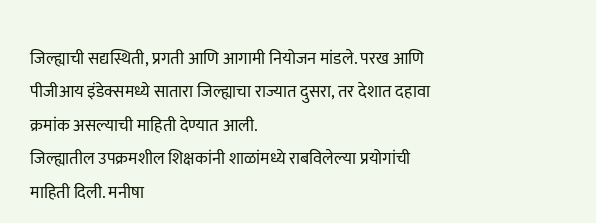जिल्ह्याची सद्यस्थिती, प्रगती आणि आगामी नियोजन मांडले. परख आणि पीजीआय इंडेक्समध्ये सातारा जिल्ह्याचा राज्यात दुसरा, तर देशात दहावा क्रमांक असल्याची माहिती देण्यात आली.
जिल्ह्यातील उपक्रमशील शिक्षकांनी शाळांमध्ये राबविलेल्या प्रयोगांची माहिती दिली. मनीषा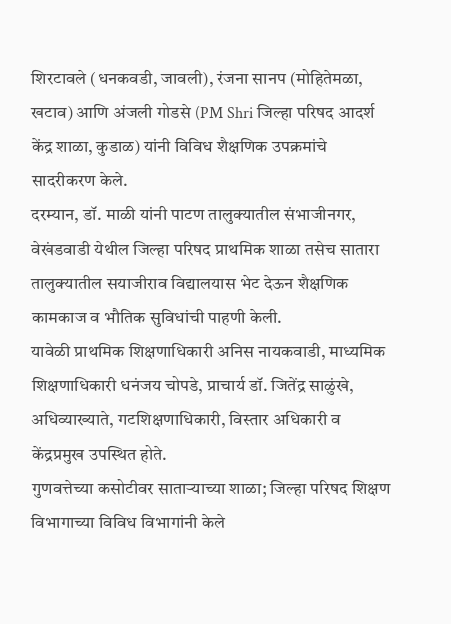शिरटावले (धनकवडी, जावली), रंजना सानप (मोहितेमळा, खटाव) आणि अंजली गोडसे (PM Shri जिल्हा परिषद आदर्श केंद्र शाळा, कुडाळ) यांनी विविध शैक्षणिक उपक्रमांचे सादरीकरण केले.
दरम्यान, डॉ. माळी यांनी पाटण तालुक्यातील संभाजीनगर, वेखंडवाडी येथील जिल्हा परिषद प्राथमिक शाळा तसेच सातारा तालुक्यातील सयाजीराव विद्यालयास भेट देऊन शैक्षणिक कामकाज व भौतिक सुविधांची पाहणी केली.
यावेळी प्राथमिक शिक्षणाधिकारी अनिस नायकवाडी, माध्यमिक शिक्षणाधिकारी धनंजय चोपडे, प्राचार्य डॉ. जितेंद्र साळुंखे, अधिव्याख्याते, गटशिक्षणाधिकारी, विस्तार अधिकारी व केंद्रप्रमुख उपस्थित होते.
गुणवत्तेच्या कसोटीवर साताऱ्याच्या शाळा; जिल्हा परिषद शिक्षण विभागाच्या विविध विभागांनी केले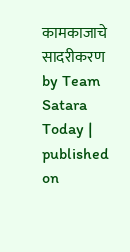कामकाजाचे सादरीकरण
by Team Satara Today | published on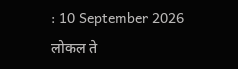: 10 September 2026
लोकल ते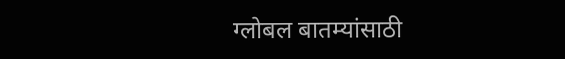ग्लोबल बातम्यांसाठी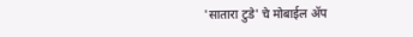'सातारा टुडे' चे मोबाईल ॲप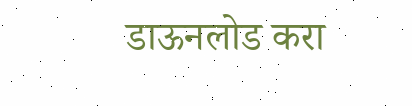डाऊनलोड करा